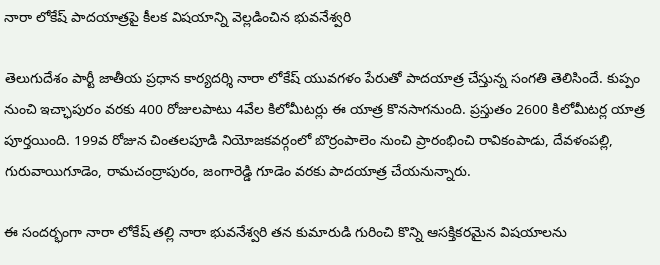నారా లోకేష్ పాదయాత్రపై కీలక విషయాన్ని వెల్లడించిన భువనేశ్వరి

తెలుగుదేశం పార్టీ జాతీయ ప్రధాన కార్యదర్శి నారా లోకేష్ యువగళం పేరుతో పాదయాత్ర చేస్తున్న సంగతి తెలిసిందే. కుప్పం నుంచి ఇచ్ఛాపురం వరకు 400 రోజులపాటు 4వేల కిలోమీటర్లు ఈ యాత్ర కొనసాగనుంది. ప్రస్తుతం 2600 కిలోమీటర్ల యాత్ర పూర్తయింది. 199వ రోజున చింతలపూడి నియోజకవర్గంలో బొర్రంపాలెం నుంచి ప్రారంభించి రావికంపాడు, దేవళంపల్లి, గురువాయిగూడెం, రామచంద్రాపురం, జంగారెడ్డి గూడెం వరకు పాదయాత్ర చేయనున్నారు.

ఈ సందర్భంగా నారా లోకేష్ తల్లి నారా భువనేశ్వరి తన కుమారుడి గురించి కొన్ని ఆసక్తికరమైన విషయాలను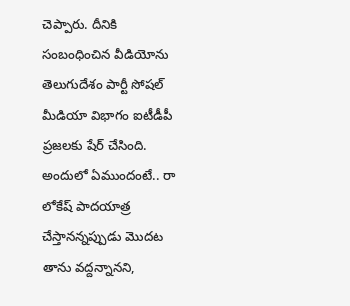చెప్పారు. దీనికి సంబంధించిన వీడియోను తెలుగుదేశం పార్టీ సోషల్ మీడియా విభాగం ఐటీడీపీ ప్రజలకు షేర్ చేసింది. అందులో ఏముందంటే.. రా లోకేష్‌ పాదయాత్ర చేస్తానన్నప్పుడు మొదట తాను వద్దన్నానని,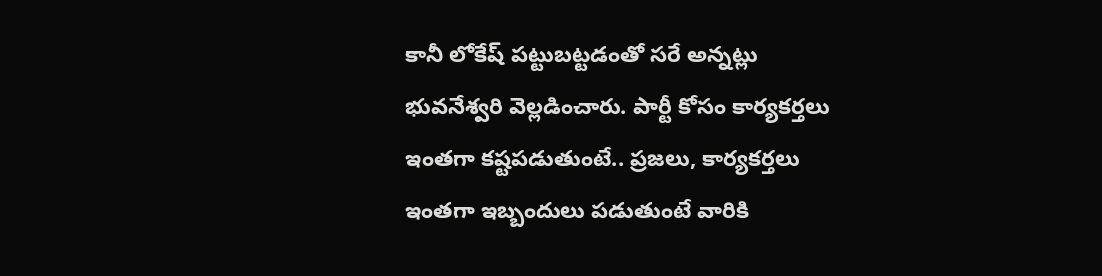కానీ లోకేష్ పట్టుబట్టడంతో సరే అన్నట్లు భువనేశ్వరి వెల్లడించారు. పార్టీ కోసం కార్యకర్తలు ఇంతగా కష్టపడుతుంటే.. ప్రజలు, కార్యకర్తలు ఇంతగా ఇబ్బందులు పడుతుంటే వారికి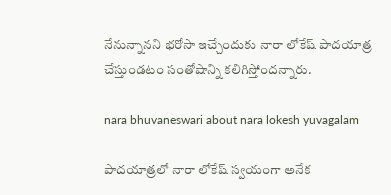నేనున్నానని భరోసా ఇచ్చేందుకు నారా లోకేష్‌ పాదయాత్ర చేస్తుండటం సంతోషాన్ని కలిగిస్తోందన్నారు.

nara bhuvaneswari about nara lokesh yuvagalam

పాదయాత్రలో నారా లోకేష్‌ స్వయంగా అనేక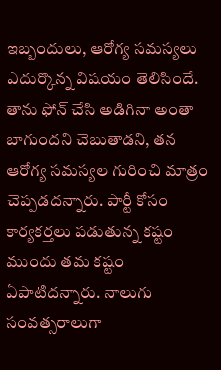ఇబ్బందులు, ఆరోగ్య సమస్యలు ఎదుర్కొన్న విషయం తెలిసిందే. తాను ఫోన్ చేసి అడిగినా అంతా బాగుందని చెబుతాడని, తన ఆరోగ్య సమస్యల గురించి మాత్రం చెప్పడదన్నారు. పార్టీ కోసం కార్యకర్తలు పడుతున్న కష్టం ముందు తమ కష్టం ఏపాటిదన్నారు. నాలుగు సంవత్సరాలుగా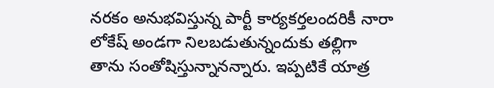నరకం అనుభవిస్తున్న పార్టీ కార్యకర్తలందరికీ నారా లోకేష్ అండగా నిలబడుతున్నందుకు తల్లిగా తాను సంతోషిస్తున్నానన్నారు. ఇప్పటికే యాత్ర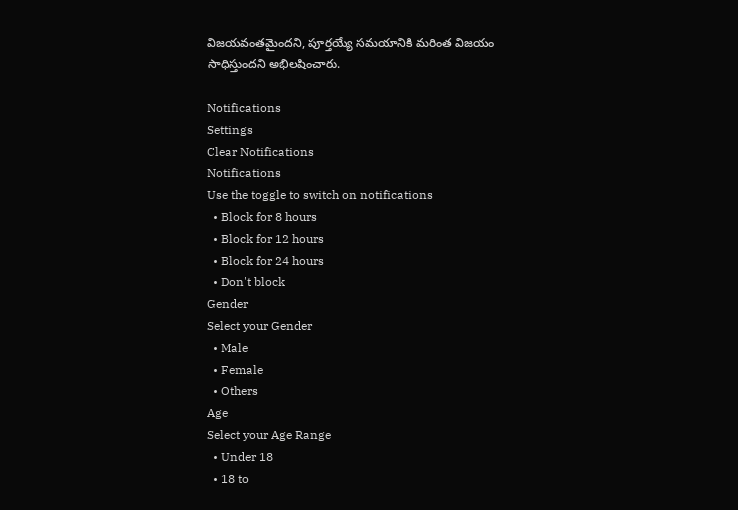విజయవంతమైందని, పూర్తయ్యే సమయానికి మరింత విజయం సాధిస్తుందని అభిలషించారు.

Notifications
Settings
Clear Notifications
Notifications
Use the toggle to switch on notifications
  • Block for 8 hours
  • Block for 12 hours
  • Block for 24 hours
  • Don't block
Gender
Select your Gender
  • Male
  • Female
  • Others
Age
Select your Age Range
  • Under 18
  • 18 to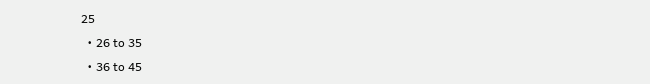25
  • 26 to 35
  • 36 to 45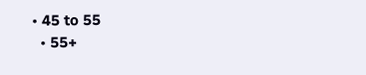• 45 to 55
  • 55+